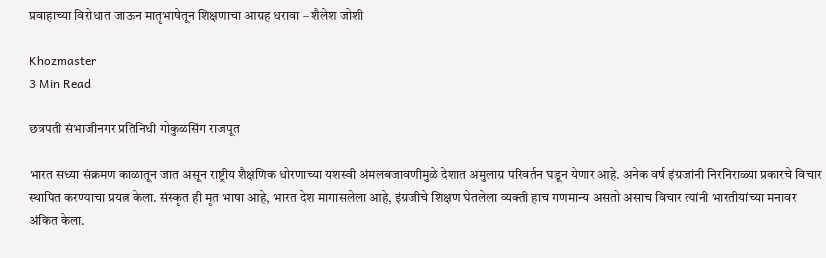प्रवाहाच्या विरोधात जाऊन मातृभाषेतून शिक्षणाचा आग्रह धरावा – शैलेश जोशी

Khozmaster
3 Min Read

छत्रपती संभाजीनगर प्रतिनिधी गोकुळसिंग राजपूत

भारत सध्या संक्रमण काळातून जात असून राष्ट्रीय शैक्षणिक धोरणाच्या यशस्वी अंमलबजावणीमुळे देशात अमुलाग्र परिवर्तन घडून येणार आहे. अनेक वर्ष इंग्रजांनी निरनिराळ्या प्रकारचे विचार स्थापित करण्याचा प्रयत्न केला. संस्कृत ही मृत भाषा आहे, भारत देश मागासलेला आहे, इंग्रजीचे शिक्षण घेतलेला व्यक्ती हाच गणमान्य असतो असाच विचार त्यांनी भारतीयांच्या मनावर अंकित केला.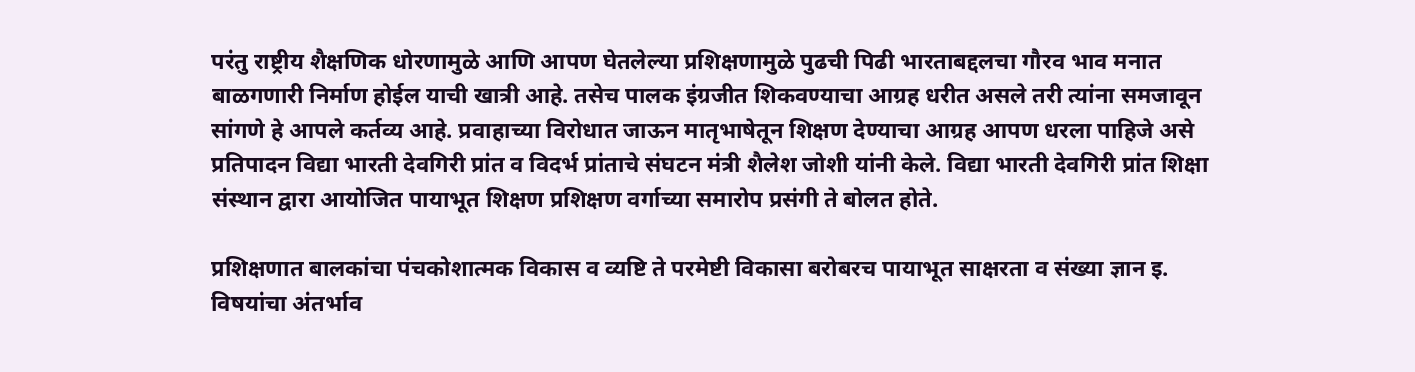परंतु राष्ट्रीय शैक्षणिक धोरणामुळे आणि आपण घेतलेल्या प्रशिक्षणामुळे पुढची पिढी भारताबद्दलचा गौरव भाव मनात बाळगणारी निर्माण होईल याची खात्री आहे. तसेच पालक इंग्रजीत शिकवण्याचा आग्रह धरीत असले तरी त्यांना समजावून सांगणे हे आपले कर्तव्य आहे. प्रवाहाच्या विरोधात जाऊन मातृभाषेतून शिक्षण देण्याचा आग्रह आपण धरला पाहिजे असे प्रतिपादन विद्या भारती देवगिरी प्रांत व विदर्भ प्रांताचे संघटन मंत्री शैलेश जोशी यांनी केले. विद्या भारती देवगिरी प्रांत शिक्षा संस्थान द्वारा आयोजित पायाभूत शिक्षण प्रशिक्षण वर्गाच्या समारोप प्रसंगी ते बोलत होते.

प्रशिक्षणात बालकांचा पंचकोशात्मक विकास व व्यष्टि ते परमेष्टी विकासा बरोबरच पायाभूत साक्षरता व संख्या ज्ञान इ. विषयांचा अंतर्भाव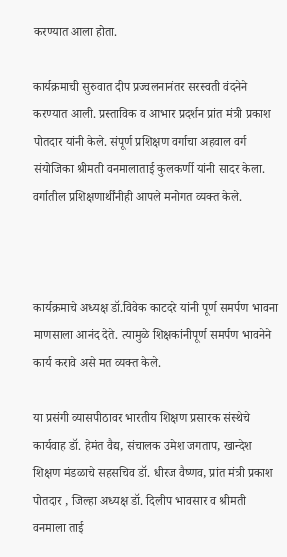करण्यात आला होता.

कार्यक्रमाची सुरुवात दीप प्रज्वलनानंतर सरस्वती वंदनेने करण्यात आली. प्रस्ताविक व आभार प्रदर्शन प्रांत मंत्री प्रकाश पोतदार यांनी केले. संपूर्ण प्रशिक्षण वर्गाचा अहवाल वर्ग संयोजिका श्रीमती वनमालाताई कुलकर्णी यांनी सादर केला. वर्गातील प्रशिक्षणार्थींनीही आपले मनोगत व्यक्त केले.



कार्यक्रमाचे अध्यक्ष डॉ.विवेक काटदरे यांनी पूर्ण समर्पण भावना माणसाला आनंद देते. त्यामुळे शिक्षकांनीपूर्ण समर्पण भावनेने कार्य करावे असे मत व्यक्त केले.

या प्रसंगी व्यासपीठावर भारतीय शिक्षण प्रसारक संस्थेचे कार्यवाह डॉ. हेमंत वैद्य, संचालक उमेश जगताप, खान्देश शिक्षण मंडळाचे सहसचिव डॉ. धीरज वैष्णव, प्रांत मंत्री प्रकाश पोतदार , जिल्हा अध्यक्ष डॉ. दिलीप भावसार व श्रीमती वनमाला ताई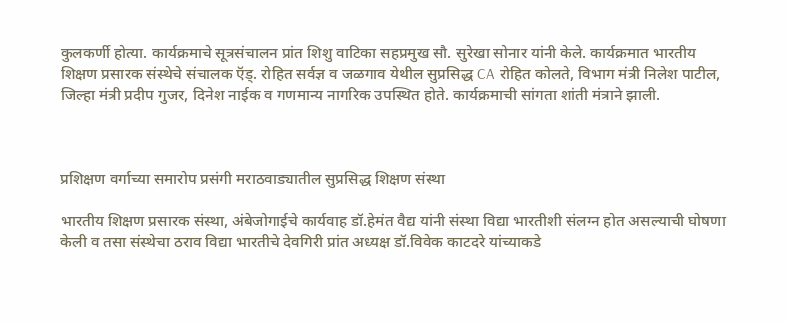कुलकर्णी होत्या. कार्यक्रमाचे सूत्रसंचालन प्रांत शिशु वाटिका सहप्रमुख सौ. सुरेखा सोनार यांनी केले. कार्यक्रमात भारतीय शिक्षण प्रसारक संस्थेचे संचालक ऍड्. रोहित सर्वज्ञ व जळगाव येथील सुप्रसिद्ध CA रोहित कोलते, विभाग मंत्री निलेश पाटील, जिल्हा मंत्री प्रदीप गुजर, दिनेश नाईक व गणमान्य नागरिक उपस्थित होते. कार्यक्रमाची सांगता शांती मंत्राने झाली.



प्रशिक्षण वर्गाच्या समारोप प्रसंगी मराठवाड्यातील सुप्रसिद्ध शिक्षण संस्था

भारतीय शिक्षण प्रसारक संस्था, अंबेजोगाईचे कार्यवाह डॉ.हेमंत वैद्य यांनी संस्था विद्या भारतीशी संलग्न होत असल्याची घोषणा केली व तसा संस्थेचा ठराव विद्या भारतीचे देवगिरी प्रांत अध्यक्ष डॉ.विवेक काटदरे यांच्याकडे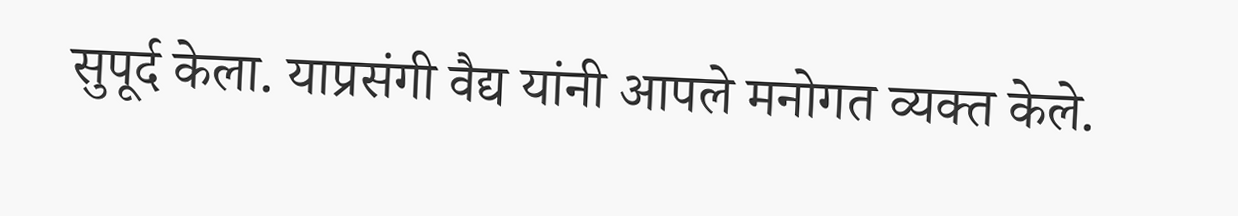सुपूर्द केला. याप्रसंगी वैद्य यांनी आपले मनोगत व्यक्त केले.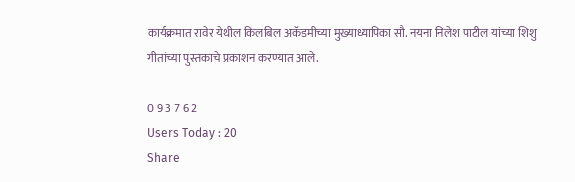कार्यक्रमात रावेर येथील किलबिल अकॅडमीच्या मुख्याध्यापिका सौ. नयना निलेश पाटील यांच्या शिशु गीतांच्या पुस्तकाचे प्रकाशन करण्यात आले.

0 9 3 7 6 2
Users Today : 20
Share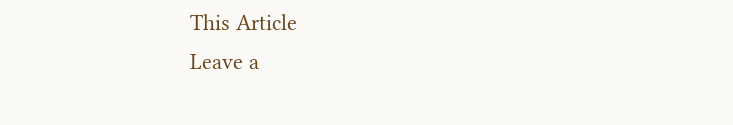This Article
Leave a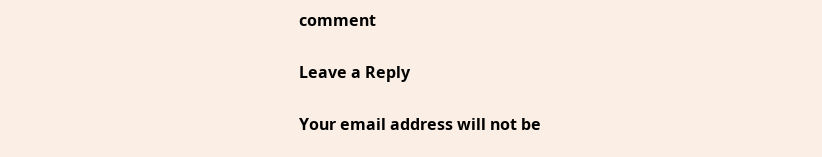comment

Leave a Reply

Your email address will not be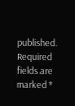published. Required fields are marked *